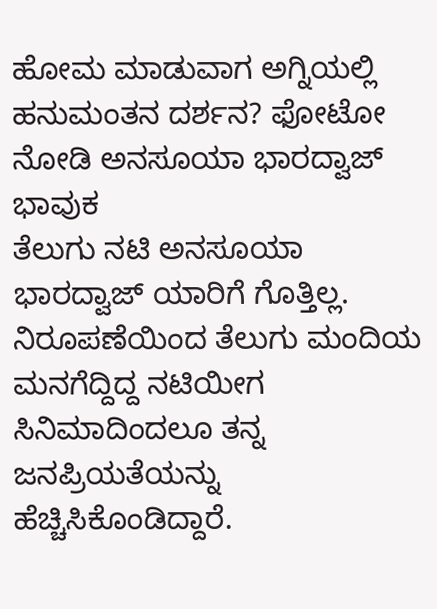ಹೋಮ ಮಾಡುವಾಗ ಅಗ್ನಿಯಲ್ಲಿ ಹನುಮಂತನ ದರ್ಶನ? ಫೋಟೋ ನೋಡಿ ಅನಸೂಯಾ ಭಾರದ್ವಾಜ್ ಭಾವುಕ
ತೆಲುಗು ನಟಿ ಅನಸೂಯಾ ಭಾರದ್ವಾಜ್ ಯಾರಿಗೆ ಗೊತ್ತಿಲ್ಲ. ನಿರೂಪಣೆಯಿಂದ ತೆಲುಗು ಮಂದಿಯ ಮನಗೆದ್ದಿದ್ದ ನಟಿಯೀಗ ಸಿನಿಮಾದಿಂದಲೂ ತನ್ನ ಜನಪ್ರಿಯತೆಯನ್ನು ಹೆಚ್ಚಿಸಿಕೊಂಡಿದ್ದಾರೆ.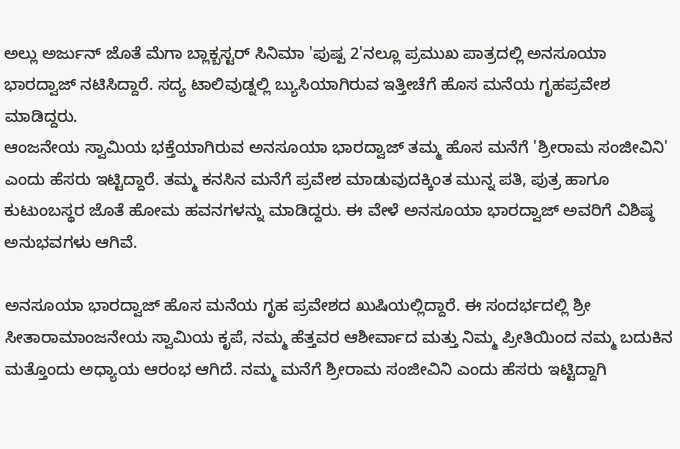ಅಲ್ಲು ಅರ್ಜುನ್ ಜೊತೆ ಮೆಗಾ ಬ್ಲಾಕ್ಬಸ್ಟರ್ ಸಿನಿಮಾ 'ಪುಷ್ಪ 2'ನಲ್ಲೂ ಪ್ರಮುಖ ಪಾತ್ರದಲ್ಲಿ ಅನಸೂಯಾ ಭಾರದ್ವಾಜ್ ನಟಿಸಿದ್ದಾರೆ. ಸದ್ಯ ಟಾಲಿವುಡ್ನಲ್ಲಿ ಬ್ಯುಸಿಯಾಗಿರುವ ಇತ್ತೀಚೆಗೆ ಹೊಸ ಮನೆಯ ಗೃಹಪ್ರವೇಶ ಮಾಡಿದ್ದರು.
ಆಂಜನೇಯ ಸ್ವಾಮಿಯ ಭಕ್ತೆಯಾಗಿರುವ ಅನಸೂಯಾ ಭಾರದ್ವಾಜ್ ತಮ್ಮ ಹೊಸ ಮನೆಗೆ 'ಶ್ರೀರಾಮ ಸಂಜೀವಿನಿ' ಎಂದು ಹೆಸರು ಇಟ್ಟಿದ್ದಾರೆ. ತಮ್ಮ ಕನಸಿನ ಮನೆಗೆ ಪ್ರವೇಶ ಮಾಡುವುದಕ್ಕಿಂತ ಮುನ್ನ ಪತಿ, ಪುತ್ರ ಹಾಗೂ ಕುಟುಂಬಸ್ಥರ ಜೊತೆ ಹೋಮ ಹವನಗಳನ್ನು ಮಾಡಿದ್ದರು. ಈ ವೇಳೆ ಅನಸೂಯಾ ಭಾರದ್ವಾಜ್ ಅವರಿಗೆ ವಿಶಿಷ್ಠ ಅನುಭವಗಳು ಆಗಿವೆ.

ಅನಸೂಯಾ ಭಾರದ್ವಾಜ್ ಹೊಸ ಮನೆಯ ಗೃಹ ಪ್ರವೇಶದ ಖುಷಿಯಲ್ಲಿದ್ದಾರೆ. ಈ ಸಂದರ್ಭದಲ್ಲಿ ಶ್ರೀ ಸೀತಾರಾಮಾಂಜನೇಯ ಸ್ವಾಮಿಯ ಕೃಪೆ, ನಮ್ಮ ಹೆತ್ತವರ ಆಶೀರ್ವಾದ ಮತ್ತು ನಿಮ್ಮ ಪ್ರೀತಿಯಿಂದ ನಮ್ಮ ಬದುಕಿನ ಮತ್ತೊಂದು ಅಧ್ಯಾಯ ಆರಂಭ ಆಗಿದೆ. ನಮ್ಮ ಮನೆಗೆ ಶ್ರೀರಾಮ ಸಂಜೀವಿನಿ ಎಂದು ಹೆಸರು ಇಟ್ಟಿದ್ದಾಗಿ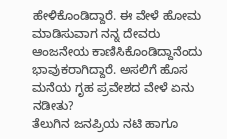ಹೇಳಿಕೊಂಡಿದ್ದಾರೆ. ಈ ವೇಳೆ ಹೋಮ ಮಾಡಿಸುವಾಗ ನನ್ನ ದೇವರು ಆಂಜನೇಯ ಕಾಣಿಸಿಕೊಂಡಿದ್ದಾನೆಂದು ಭಾವುಕರಾಗಿದ್ದಾರೆ. ಅಸಲಿಗೆ ಹೊಸ ಮನೆಯ ಗೃಹ ಪ್ರವೇಶದ ವೇಳೆ ಏನು ನಡೀತು?
ತೆಲುಗಿನ ಜನಪ್ರಿಯ ನಟಿ ಹಾಗೂ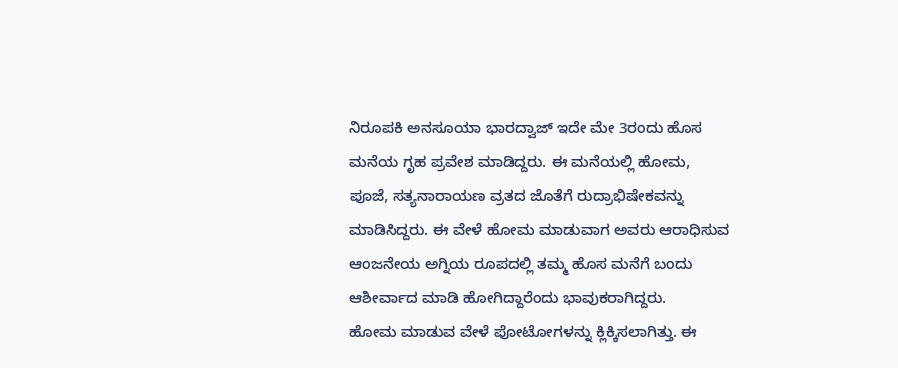ನಿರೂಪಕಿ ಅನಸೂಯಾ ಭಾರದ್ವಾಜ್ ಇದೇ ಮೇ 3ರಂದು ಹೊಸ ಮನೆಯ ಗೃಹ ಪ್ರವೇಶ ಮಾಡಿದ್ದರು. ಈ ಮನೆಯಲ್ಲಿ ಹೋಮ, ಪೂಜೆ, ಸತ್ಯನಾರಾಯಣ ವ್ರತದ ಜೊತೆಗೆ ರುದ್ರಾಭಿಷೇಕವನ್ನು ಮಾಡಿಸಿದ್ದರು. ಈ ವೇಳೆ ಹೋಮ ಮಾಡುವಾಗ ಅವರು ಆರಾಧಿಸುವ ಆಂಜನೇಯ ಅಗ್ನಿಯ ರೂಪದಲ್ಲಿ ತಮ್ಮ ಹೊಸ ಮನೆಗೆ ಬಂದು ಆಶೀರ್ವಾದ ಮಾಡಿ ಹೋಗಿದ್ದಾರೆಂದು ಭಾವುಕರಾಗಿದ್ದರು.
ಹೋಮ ಮಾಡುವ ವೇಳೆ ಪೋಟೋಗಳನ್ನು ಕ್ಲಿಕ್ಕಿಸಲಾಗಿತ್ತು. ಈ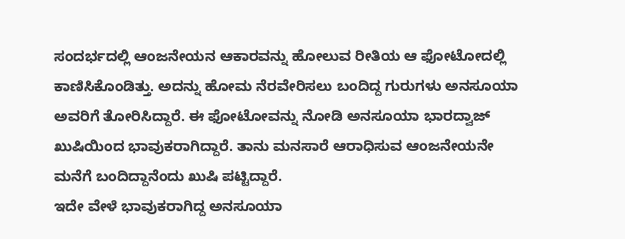ಸಂದರ್ಭದಲ್ಲಿ ಆಂಜನೇಯನ ಆಕಾರವನ್ನು ಹೋಲುವ ರೀತಿಯ ಆ ಫೋಟೋದಲ್ಲಿ ಕಾಣಿಸಿಕೊಂಡಿತ್ತು. ಅದನ್ನು ಹೋಮ ನೆರವೇರಿಸಲು ಬಂದಿದ್ದ ಗುರುಗಳು ಅನಸೂಯಾ ಅವರಿಗೆ ತೋರಿಸಿದ್ದಾರೆ. ಈ ಫೋಟೋವನ್ನು ನೋಡಿ ಅನಸೂಯಾ ಭಾರದ್ವಾಜ್ ಖುಷಿಯಿಂದ ಭಾವುಕರಾಗಿದ್ದಾರೆ. ತಾನು ಮನಸಾರೆ ಆರಾಧಿಸುವ ಆಂಜನೇಯನೇ ಮನೆಗೆ ಬಂದಿದ್ದಾನೆಂದು ಖುಷಿ ಪಟ್ಟಿದ್ದಾರೆ.
ಇದೇ ವೇಳೆ ಭಾವುಕರಾಗಿದ್ದ ಅನಸೂಯಾ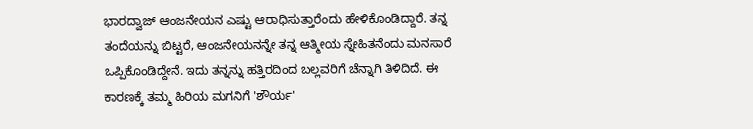ಭಾರದ್ವಾಜ್ ಆಂಜನೇಯನ ಎಷ್ಟು ಆರಾಧಿಸುತ್ತಾರೆಂದು ಹೇಳಿಕೊಂಡಿದ್ದಾರೆ. ತನ್ನ ತಂದೆಯನ್ನು ಬಿಟ್ಟರೆ, ಆಂಜನೇಯನನ್ನೇ ತನ್ನ ಆತ್ಮೀಯ ಸ್ನೇಹಿತನೆಂದು ಮನಸಾರೆ ಒಪ್ಪಿಕೊಂಡಿದ್ದೇನೆ. ಇದು ತನ್ನನ್ನು ಹತ್ತಿರದಿಂದ ಬಲ್ಲವರಿಗೆ ಚೆನ್ನಾಗಿ ತಿಳಿದಿದೆ. ಈ ಕಾರಣಕ್ಕೆ ತಮ್ಮ ಹಿರಿಯ ಮಗನಿಗೆ 'ಶೌರ್ಯ'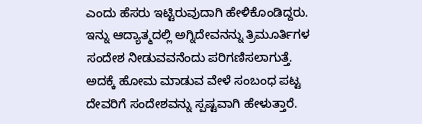ಎಂದು ಹೆಸರು ಇಟ್ಟಿರುವುದಾಗಿ ಹೇಳಿಕೊಂಡಿದ್ದರು.
ಇನ್ನು ಆದ್ಯಾತ್ಮದಲ್ಲಿ ಅಗ್ನಿದೇವನನ್ನು ತ್ರಿಮೂರ್ತಿಗಳ ಸಂದೇಶ ನೀಡುವವನೆಂದು ಪರಿಗಣಿಸಲಾಗುತ್ತೆ. ಅದಕ್ಕೆ ಹೋಮ ಮಾಡುವ ವೇಳೆ ಸಂಬಂಧ ಪಟ್ಟ ದೇವರಿಗೆ ಸಂದೇಶವನ್ನು ಸ್ಪಷ್ಟವಾಗಿ ಹೇಳುತ್ತಾರೆ.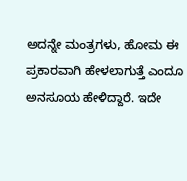ಅದನ್ನೇ ಮಂತ್ರಗಳು, ಹೋಮ ಈ ಪ್ರಕಾರವಾಗಿ ಹೇಳಲಾಗುತ್ತೆ ಎಂದೂ ಅನಸೂಯ ಹೇಳಿದ್ದಾರೆ. ಇದೇ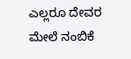ಎಲ್ಲರೂ ದೇವರ ಮೇಲೆ ನಂಬಿಕೆ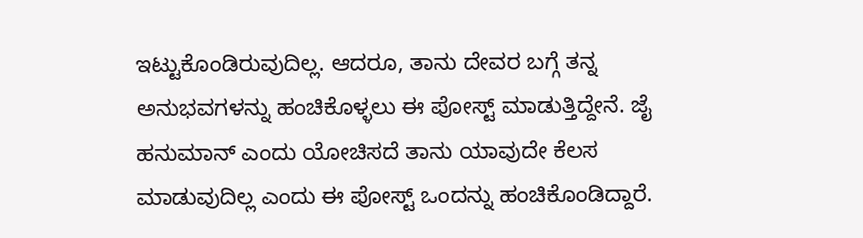ಇಟ್ಟುಕೊಂಡಿರುವುದಿಲ್ಲ. ಆದರೂ, ತಾನು ದೇವರ ಬಗ್ಗೆ ತನ್ನ ಅನುಭವಗಳನ್ನು ಹಂಚಿಕೊಳ್ಳಲು ಈ ಪೋಸ್ಟ್ ಮಾಡುತ್ತಿದ್ದೇನೆ. ಜೈ ಹನುಮಾನ್ ಎಂದು ಯೋಚಿಸದೆ ತಾನು ಯಾವುದೇ ಕೆಲಸ ಮಾಡುವುದಿಲ್ಲ ಎಂದು ಈ ಪೋಸ್ಟ್ ಒಂದನ್ನು ಹಂಚಿಕೊಂಡಿದ್ದಾರೆ.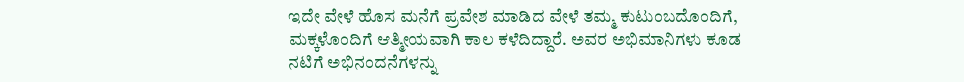ಇದೇ ವೇಳೆ ಹೊಸ ಮನೆಗೆ ಪ್ರವೇಶ ಮಾಡಿದ ವೇಳೆ ತಮ್ಮ ಕುಟುಂಬದೊಂದಿಗೆ, ಮಕ್ಕಳೊಂದಿಗೆ ಆತ್ಮೀಯವಾಗಿ ಕಾಲ ಕಳೆದಿದ್ದಾರೆ. ಅವರ ಅಭಿಮಾನಿಗಳು ಕೂಡ ನಟಿಗೆ ಅಭಿನಂದನೆಗಳನ್ನು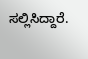ಸಲ್ಲಿಸಿದ್ದಾರೆ.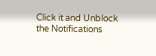Click it and Unblock the Notifications